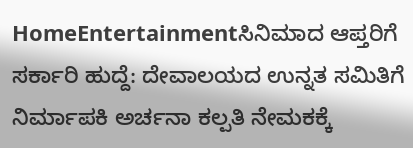HomeEntertainmentಸಿನಿಮಾದ ಆಪ್ತರಿಗೆ ಸರ್ಕಾರಿ ಹುದ್ದೆ: ದೇವಾಲಯದ ಉನ್ನತ ಸಮಿತಿಗೆ ನಿರ್ಮಾಪಕಿ ಅರ್ಚನಾ ಕಲ್ಪತಿ ನೇಮಕಕ್ಕೆ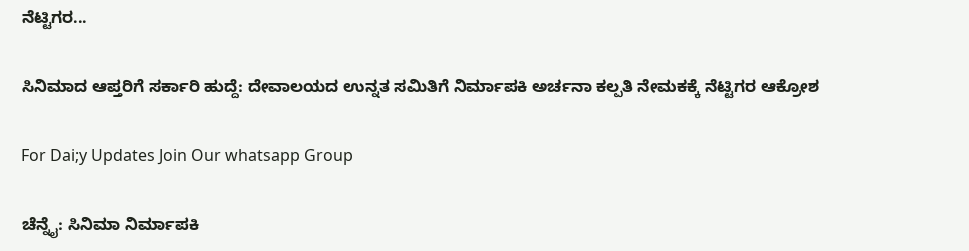ನೆಟ್ಟಿಗರ...

ಸಿನಿಮಾದ ಆಪ್ತರಿಗೆ ಸರ್ಕಾರಿ ಹುದ್ದೆ: ದೇವಾಲಯದ ಉನ್ನತ ಸಮಿತಿಗೆ ನಿರ್ಮಾಪಕಿ ಅರ್ಚನಾ ಕಲ್ಪತಿ ನೇಮಕಕ್ಕೆ ನೆಟ್ಟಿಗರ ಆಕ್ರೋಶ

For Dai;y Updates Join Our whatsapp Group

ಚೆನ್ನೈ: ಸಿನಿಮಾ ನಿರ್ಮಾಪಕಿ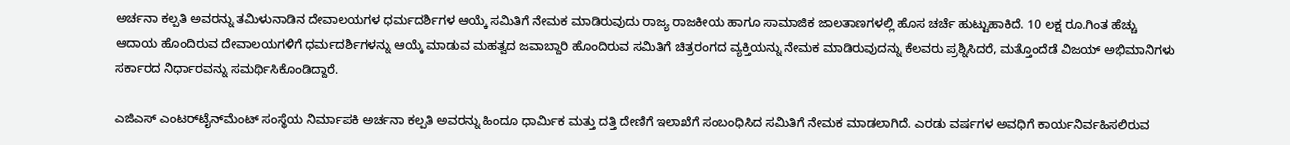ಅರ್ಚನಾ ಕಲ್ಪತಿ ಅವರನ್ನು ತಮಿಳುನಾಡಿನ ದೇವಾಲಯಗಳ ಧರ್ಮದರ್ಶಿಗಳ ಆಯ್ಕೆ ಸಮಿತಿಗೆ ನೇಮಕ ಮಾಡಿರುವುದು ರಾಜ್ಯ ರಾಜಕೀಯ ಹಾಗೂ ಸಾಮಾಜಿಕ ಜಾಲತಾಣಗಳಲ್ಲಿ ಹೊಸ ಚರ್ಚೆ ಹುಟ್ಟುಹಾಕಿದೆ. 10 ಲಕ್ಷ ರೂ.ಗಿಂತ ಹೆಚ್ಚು ಆದಾಯ ಹೊಂದಿರುವ ದೇವಾಲಯಗಳಿಗೆ ಧರ್ಮದರ್ಶಿಗಳನ್ನು ಆಯ್ಕೆ ಮಾಡುವ ಮಹತ್ವದ ಜವಾಬ್ದಾರಿ ಹೊಂದಿರುವ ಸಮಿತಿಗೆ ಚಿತ್ರರಂಗದ ವ್ಯಕ್ತಿಯನ್ನು ನೇಮಕ ಮಾಡಿರುವುದನ್ನು ಕೆಲವರು ಪ್ರಶ್ನಿಸಿದರೆ, ಮತ್ತೊಂದೆಡೆ ವಿಜಯ್ ಅಭಿಮಾನಿಗಳು ಸರ್ಕಾರದ ನಿರ್ಧಾರವನ್ನು ಸಮರ್ಥಿಸಿಕೊಂಡಿದ್ದಾರೆ.

ಎಜಿಎಸ್ ಎಂಟರ್‌ಟೈನ್‌ಮೆಂಟ್ ಸಂಸ್ಥೆಯ ನಿರ್ಮಾಪಕಿ ಅರ್ಚನಾ ಕಲ್ಪತಿ ಅವರನ್ನು ಹಿಂದೂ ಧಾರ್ಮಿಕ ಮತ್ತು ದತ್ತಿ ದೇಣಿಗೆ ಇಲಾಖೆಗೆ ಸಂಬಂಧಿಸಿದ ಸಮಿತಿಗೆ ನೇಮಕ ಮಾಡಲಾಗಿದೆ. ಎರಡು ವರ್ಷಗಳ ಅವಧಿಗೆ ಕಾರ್ಯನಿರ್ವಹಿಸಲಿರುವ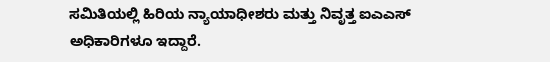ಸಮಿತಿಯಲ್ಲಿ ಹಿರಿಯ ನ್ಯಾಯಾಧೀಶರು ಮತ್ತು ನಿವೃತ್ತ ಐಎಎಸ್ ಅಧಿಕಾರಿಗಳೂ ಇದ್ದಾರೆ.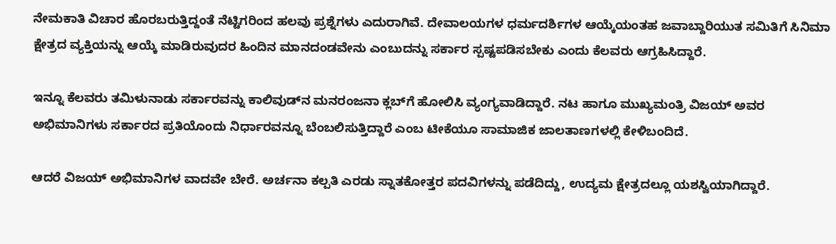ನೇಮಕಾತಿ ವಿಚಾರ ಹೊರಬರುತ್ತಿದ್ದಂತೆ ನೆಟ್ಟಿಗರಿಂದ ಹಲವು ಪ್ರಶ್ನೆಗಳು ಎದುರಾಗಿವೆ. ದೇವಾಲಯಗಳ ಧರ್ಮದರ್ಶಿಗಳ ಆಯ್ಕೆಯಂತಹ ಜವಾಬ್ದಾರಿಯುತ ಸಮಿತಿಗೆ ಸಿನಿಮಾ ಕ್ಷೇತ್ರದ ವ್ಯಕ್ತಿಯನ್ನು ಆಯ್ಕೆ ಮಾಡಿರುವುದರ ಹಿಂದಿನ ಮಾನದಂಡವೇನು ಎಂಬುದನ್ನು ಸರ್ಕಾರ ಸ್ಪಷ್ಟಪಡಿಸಬೇಕು ಎಂದು ಕೆಲವರು ಆಗ್ರಹಿಸಿದ್ದಾರೆ.

ಇನ್ನೂ ಕೆಲವರು ತಮಿಳುನಾಡು ಸರ್ಕಾರವನ್ನು ಕಾಲಿವುಡ್‌ನ ಮನರಂಜನಾ ಕ್ಲಬ್‌ಗೆ ಹೋಲಿಸಿ ವ್ಯಂಗ್ಯವಾಡಿದ್ದಾರೆ. ನಟ ಹಾಗೂ ಮುಖ್ಯಮಂತ್ರಿ ವಿಜಯ್ ಅವರ ಅಭಿಮಾನಿಗಳು ಸರ್ಕಾರದ ಪ್ರತಿಯೊಂದು ನಿರ್ಧಾರವನ್ನೂ ಬೆಂಬಲಿಸುತ್ತಿದ್ದಾರೆ ಎಂಬ ಟೀಕೆಯೂ ಸಾಮಾಜಿಕ ಜಾಲತಾಣಗಳಲ್ಲಿ ಕೇಳಿಬಂದಿದೆ.

ಆದರೆ ವಿಜಯ್ ಅಭಿಮಾನಿಗಳ ವಾದವೇ ಬೇರೆ. ಅರ್ಚನಾ ಕಲ್ಪತಿ ಎರಡು ಸ್ನಾತಕೋತ್ತರ ಪದವಿಗಳನ್ನು ಪಡೆದಿದ್ದು, ಉದ್ಯಮ ಕ್ಷೇತ್ರದಲ್ಲೂ ಯಶಸ್ವಿಯಾಗಿದ್ದಾರೆ.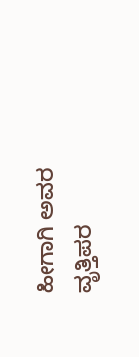ಹೀಗಾಗಿ ಅವರ ವೃತ್ತಿಪರ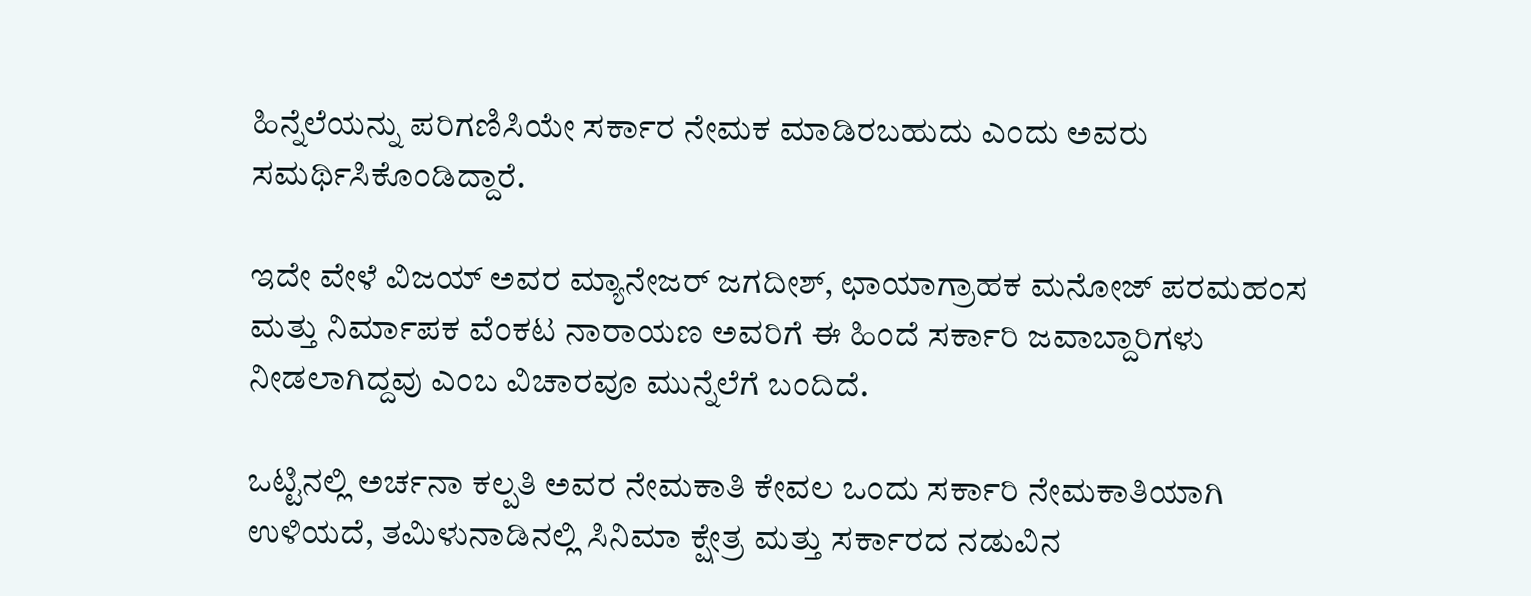ಹಿನ್ನೆಲೆಯನ್ನು ಪರಿಗಣಿಸಿಯೇ ಸರ್ಕಾರ ನೇಮಕ ಮಾಡಿರಬಹುದು ಎಂದು ಅವರು ಸಮರ್ಥಿಸಿಕೊಂಡಿದ್ದಾರೆ.

ಇದೇ ವೇಳೆ ವಿಜಯ್ ಅವರ ಮ್ಯಾನೇಜರ್ ಜಗದೀಶ್, ಛಾಯಾಗ್ರಾಹಕ ಮನೋಜ್ ಪರಮಹಂಸ ಮತ್ತು ನಿರ್ಮಾಪಕ ವೆಂಕಟ ನಾರಾಯಣ ಅವರಿಗೆ ಈ ಹಿಂದೆ ಸರ್ಕಾರಿ ಜವಾಬ್ದಾರಿಗಳು ನೀಡಲಾಗಿದ್ದವು ಎಂಬ ವಿಚಾರವೂ ಮುನ್ನೆಲೆಗೆ ಬಂದಿದೆ.

ಒಟ್ಟಿನಲ್ಲಿ ಅರ್ಚನಾ ಕಲ್ಪತಿ ಅವರ ನೇಮಕಾತಿ ಕೇವಲ ಒಂದು ಸರ್ಕಾರಿ ನೇಮಕಾತಿಯಾಗಿ ಉಳಿಯದೆ, ತಮಿಳುನಾಡಿನಲ್ಲಿ ಸಿನಿಮಾ ಕ್ಷೇತ್ರ ಮತ್ತು ಸರ್ಕಾರದ ನಡುವಿನ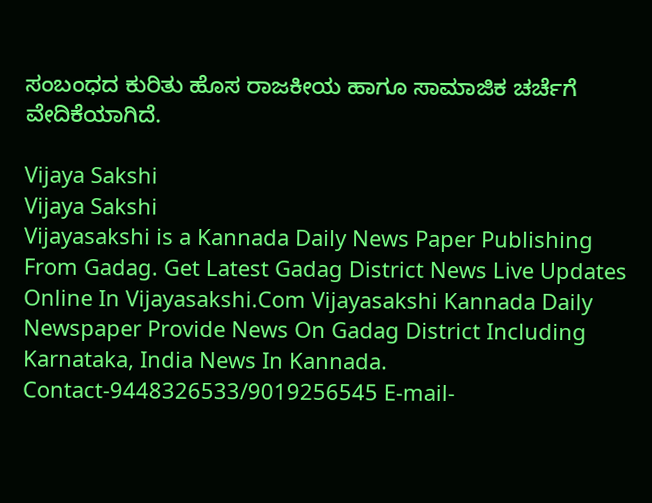ಸಂಬಂಧದ ಕುರಿತು ಹೊಸ ರಾಜಕೀಯ ಹಾಗೂ ಸಾಮಾಜಿಕ ಚರ್ಚೆಗೆ ವೇದಿಕೆಯಾಗಿದೆ.

Vijaya Sakshi
Vijaya Sakshi
Vijayasakshi is a Kannada Daily News Paper Publishing From Gadag. Get Latest Gadag District News Live Updates Online In Vijayasakshi.Com Vijayasakshi Kannada Daily Newspaper Provide News On Gadag District Including Karnataka, India News In Kannada. Contact-9448326533/9019256545 E-mail-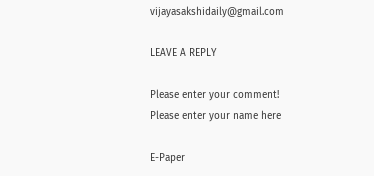vijayasakshidaily@gmail.com

LEAVE A REPLY

Please enter your comment!
Please enter your name here

E-Paper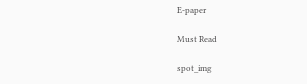E-paper

Must Read

spot_img